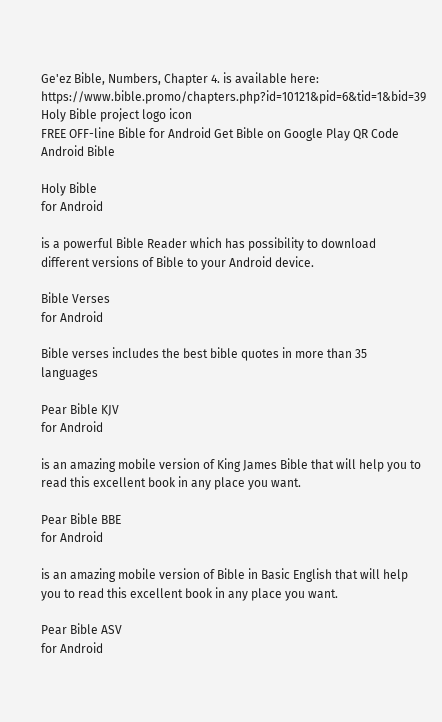Ge'ez Bible, Numbers, Chapter 4. is available here: https://www.bible.promo/chapters.php?id=10121&pid=6&tid=1&bid=39
Holy Bible project logo icon
FREE OFF-line Bible for Android Get Bible on Google Play QR Code Android Bible

Holy Bible
for Android

is a powerful Bible Reader which has possibility to download different versions of Bible to your Android device.

Bible Verses
for Android

Bible verses includes the best bible quotes in more than 35 languages

Pear Bible KJV
for Android

is an amazing mobile version of King James Bible that will help you to read this excellent book in any place you want.

Pear Bible BBE
for Android

is an amazing mobile version of Bible in Basic English that will help you to read this excellent book in any place you want.

Pear Bible ASV
for Android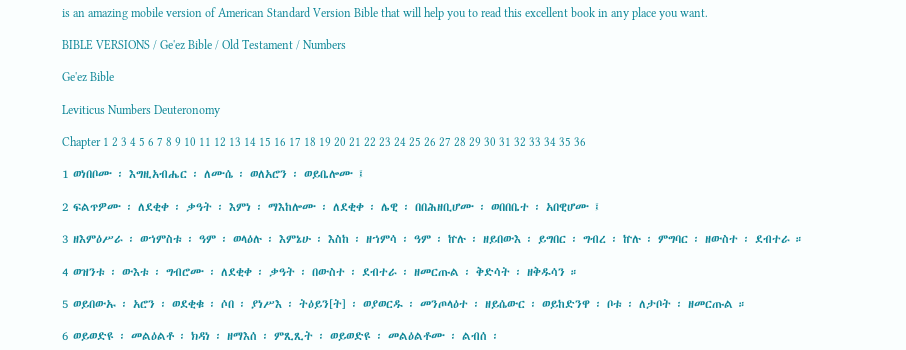is an amazing mobile version of American Standard Version Bible that will help you to read this excellent book in any place you want.

BIBLE VERSIONS / Ge'ez Bible / Old Testament / Numbers

Ge'ez Bible

Leviticus Numbers Deuteronomy

Chapter 1 2 3 4 5 6 7 8 9 10 11 12 13 14 15 16 17 18 19 20 21 22 23 24 25 26 27 28 29 30 31 32 33 34 35 36

1 ወነበቦሙ ፡ እግዚአብሔር ፡ ለሙሴ ፡ ወለአሮን ፡ ወይቤሎሙ ፤

2 ፍልጥዎሙ ፡ ለደቂቀ ፡ ቃዓት ፡ እምነ ፡ ማእከሎሙ ፡ ለደቂቀ ፡ ሌዊ ፡ በበሕዘቢሆሙ ፡ ወበበቤተ ፡ አበዊሆሙ ፤

3 ዘእምዕሥራ ፡ ወኀምስቱ ፡ ዓም ፡ ወላዕሉ ፡ እምኔሁ ፡ እስከ ፡ ዘኀምሳ ፡ ዓም ፡ ኵሉ ፡ ዘይበውእ ፡ ይግበር ፡ ግብረ ፡ ኵሉ ፡ ምግባር ፡ ዘውስተ ፡ ደብተራ ።

4 ወዝንቱ ፡ ውእቱ ፡ ግብሮሙ ፡ ለደቂቀ ፡ ቃዓት ፡ በውስተ ፡ ደብተራ ፡ ዘመርጡል ፡ ቅድሳት ፡ ዘቅዱሳን ።

5 ወይበውኡ ፡ አሮን ፡ ወደቂቁ ፡ ሶበ ፡ ያነሥእ ፡ ትዕይን[ት] ፡ ወያወርዱ ፡ መንጦላዕተ ፡ ዘይሴውር ፡ ወይከድንዋ ፡ ቦቱ ፡ ለታቦት ፡ ዘመርጡል ።

6 ወይወድዩ ፡ መልዕልቶ ፡ ክዳነ ፡ ዘማእሰ ፡ ምጺጺት ፡ ወይወድዩ ፡ መልዕልቶሙ ፡ ልብሰ ፡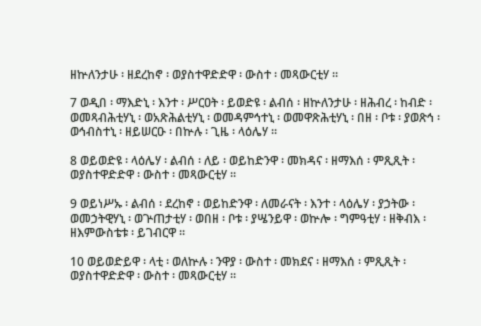ዘኵለንታሁ ፡ ዘደረከኖ ፡ ወያስተዋድድዋ ፡ ውስተ ፡ መጻውርቲሃ ።

7 ወዲበ ፡ ማእድኒ ፡ እንተ ፡ ሥርዐት ፡ ይወድዩ ፡ ልብሰ ፡ ዘኵለንታሁ ፡ ዘሕብረ ፡ ከብድ ፡ ወመጻብሕቲሃኒ ፡ ወአጽሕልቲሃኒ ፡ ወመዳምኅተኒ ፡ ወመዋጽሕቲሃኒ ፡ በዘ ፡ ቦቱ ፡ ያወጽኅ ፡ ወኅብስተኒ ፡ ዘይሠርዑ ፡ በኵሉ ፡ ጊዜ ፡ ላዕሌሃ ።

8 ወይወድዩ ፡ ላዕሌሃ ፡ ልብሰ ፡ ለይ ፡ ወይከድንዋ ፡ መክዳና ፡ ዘማእሰ ፡ ምጺጺት ፡ ወያስተዋድድዋ ፡ ውስተ ፡ መጻውርቲሃ ።

9 ወይነሥኡ ፡ ልብሰ ፡ ደረከኖ ፡ ወይከድንዋ ፡ ለመራናት ፡ እንተ ፡ ላዕሌሃ ፡ ያኃትው ፡ ወመኃትዊሃኒ ፡ ወጕጠታቲሃ ፡ ወበዘ ፡ ቦቱ ፡ ያሤንይዋ ፡ ወኵሎ ፡ ግምዓቲሃ ፡ ዘቅብእ ፡ ዘእምውስቴቱ ፡ ይገብርዋ ።

10 ወይወድይዋ ፡ ላቲ ፡ ወለኵሉ ፡ ንዋያ ፡ ውስተ ፡ መክደና ፡ ዘማእሰ ፡ ምጺጺት ፡ ወያስተዋድድዋ ፡ ውስተ ፡ መጻውርቲሃ ።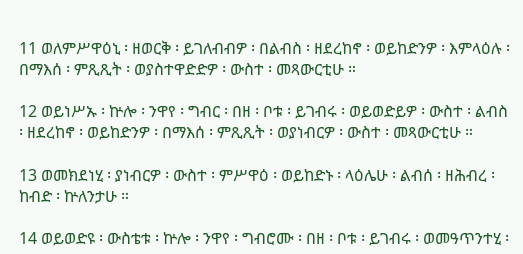11 ወለምሥዋዕኒ ፡ ዘወርቅ ፡ ይገለብብዎ ፡ በልብስ ፡ ዘደረከኖ ፡ ወይከድንዎ ፡ እምላዕሉ ፡ በማእሰ ፡ ምጺጺት ፡ ወያስተዋድድዎ ፡ ውስተ ፡ መጻውርቲሁ ።

12 ወይነሥኡ ፡ ኵሎ ፡ ንዋየ ፡ ግብር ፡ በዘ ፡ ቦቱ ፡ ይገብሩ ፡ ወይወድይዎ ፡ ውስተ ፡ ልብስ ፡ ዘደረከኖ ፡ ወይከድንዎ ፡ በማእሰ ፡ ምጺጺት ፡ ወያነብርዎ ፡ ውስተ ፡ መጻውርቲሁ ።

13 ወመክደነሂ ፡ ያነብርዎ ፡ ውስተ ፡ ምሥዋዕ ፡ ወይከድኑ ፡ ላዕሌሁ ፡ ልብሰ ፡ ዘሕብረ ፡ ከብድ ፡ ኵለንታሁ ።

14 ወይወድዩ ፡ ውስቴቱ ፡ ኵሎ ፡ ንዋየ ፡ ግብሮሙ ፡ በዘ ፡ ቦቱ ፡ ይገብሩ ፡ ወመዓጥንተሂ ፡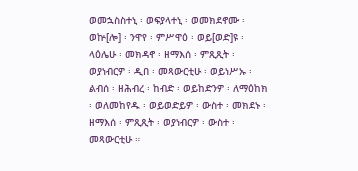ወመኋስስተኒ ፡ ወፍያላተኒ ፡ ወመክደኖሙ ፡ ወኵ[ሎ] ፡ ንዋየ ፡ ምሥዋዕ ፡ ወይ[ወድ]ዩ ፡ ላዕሌሁ ፡ መክዳኖ ፡ ዘማእሰ ፡ ምጺጺት ፡ ወያነብርዎ ፡ ዲበ ፡ መጻውርቲሁ ፡ ወይነሥኡ ፡ ልብሰ ፡ ዘሕብረ ፡ ከብድ ፡ ወይከድንዎ ፡ ለማዕከክ ፡ ወለመከየዱ ፡ ወይወድይዎ ፡ ውስተ ፡ መክደኑ ፡ ዘማእሰ ፡ ምጺጺት ፡ ወያነብርዎ ፡ ውስተ ፡ መጻውርቲሁ ።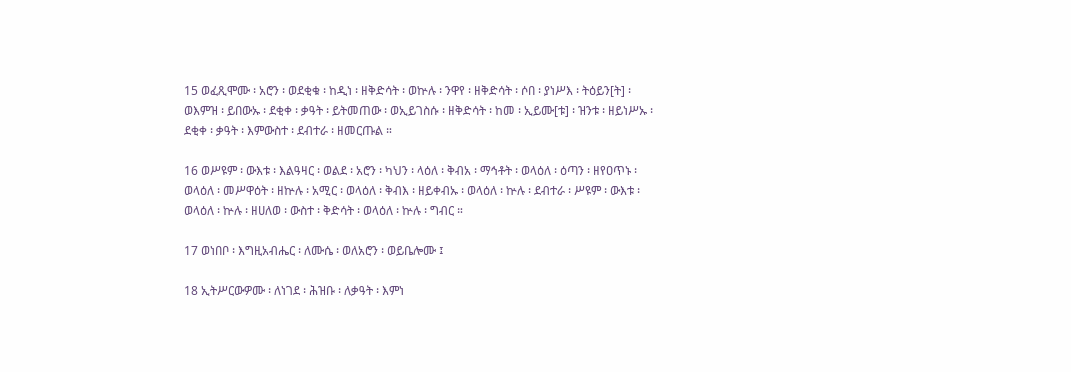15 ወፈጺሞሙ ፡ አሮን ፡ ወደቂቁ ፡ ከዲነ ፡ ዘቅድሳት ፡ ወኵሉ ፡ ንዋየ ፡ ዘቅድሳት ፡ ሶበ ፡ ያነሥእ ፡ ትዕይን[ት] ፡ ወእምዝ ፡ ይበውኡ ፡ ደቂቀ ፡ ቃዓት ፡ ይትመጠው ፡ ወኢይገስሱ ፡ ዘቅድሳት ፡ ከመ ፡ ኢይሙ[ቱ] ፡ ዝንቱ ፡ ዘይነሥኡ ፡ ደቂቀ ፡ ቃዓት ፡ እምውስተ ፡ ደብተራ ፡ ዘመርጡል ።

16 ወሥዩም ፡ ውእቱ ፡ እልዓዛር ፡ ወልደ ፡ አሮን ፡ ካህን ፡ ላዕለ ፡ ቅብአ ፡ ማኅቶት ፡ ወላዕለ ፡ ዕጣን ፡ ዘየዐጥኑ ፡ ወላዕለ ፡ መሥዋዕት ፡ ዘኵሉ ፡ አሚር ፡ ወላዕለ ፡ ቅብእ ፡ ዘይቀብኡ ፡ ወላዕለ ፡ ኵሉ ፡ ደብተራ ፡ ሥዩም ፡ ውእቱ ፡ ወላዕለ ፡ ኵሉ ፡ ዘሀለወ ፡ ውስተ ፡ ቅድሳት ፡ ወላዕለ ፡ ኵሉ ፡ ግብር ።

17 ወነበቦ ፡ እግዚአብሔር ፡ ለሙሴ ፡ ወለአሮን ፡ ወይቤሎሙ ፤

18 ኢትሥርውዎሙ ፡ ለነገደ ፡ ሕዝቡ ፡ ለቃዓት ፡ እምነ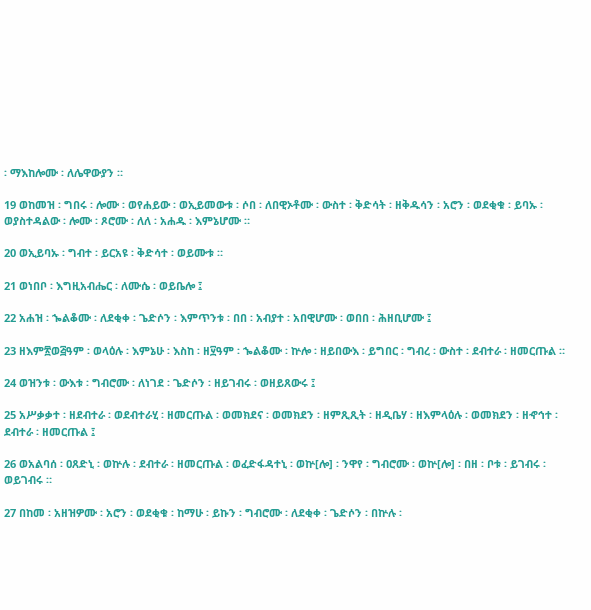፡ ማእከሎሙ ፡ ለሌዋውያን ።

19 ወከመዝ ፡ ግበሩ ፡ ሎሙ ፡ ወየሐይው ፡ ወኢይመውቱ ፡ ሶበ ፡ ለበዊኦቶሙ ፡ ውስተ ፡ ቅድሳት ፡ ዘቅዱሳን ፡ አሮን ፡ ወደቂቁ ፡ ይባኡ ፡ ወያስተዳልው ፡ ሎሙ ፡ ጾሮሙ ፡ ለለ ፡ አሐዱ ፡ እምኔሆሙ ።

20 ወኢይባኡ ፡ ግብተ ፡ ይርአዩ ፡ ቅድሳተ ፡ ወይሙቱ ።

21 ወነበቦ ፡ እግዚአብሔር ፡ ለሙሴ ፡ ወይቤሎ ፤

22 አሐዝ ፡ ኈልቆሙ ፡ ለደቂቀ ፡ ጌድሶን ፡ እምጥንቱ ፡ በበ ፡ አብያተ ፡ አበዊሆሙ ፡ ወበበ ፡ ሕዘቢሆሙ ፤

23 ዘእም፳ወ፭ዓም ፡ ወላዕሉ ፡ እምኔሁ ፡ እስከ ፡ ዘ፶ዓም ፡ ኈልቆሙ ፡ ኵሎ ፡ ዘይበውእ ፡ ይግበር ፡ ግብረ ፡ ውስተ ፡ ደብተራ ፡ ዘመርጡል ።

24 ወዝንቱ ፡ ውእቱ ፡ ግብሮሙ ፡ ለነገደ ፡ ጌድሶን ፡ ዘይገብሩ ፡ ወዘይጸውሩ ፤

25 አሥቃቃተ ፡ ዘደብተራ ፡ ወደብተራሂ ፡ ዘመርጡል ፡ ወመክደና ፡ ወመክደን ፡ ዘምጺጺት ፡ ዘዲቤሃ ፡ ዘእምላዕሉ ፡ ወመክደን ፡ ዘኆኅተ ፡ ደብተራ ፡ ዘመርጡል ፤

26 ወአልባሰ ፡ ዐጸድኒ ፡ ወኵሉ ፡ ደብተራ ፡ ዘመርጡል ፡ ወፈድፋዳተኒ ፡ ወኵ[ሎ] ፡ ንዋየ ፡ ግብሮሙ ፡ ወኵ[ሎ] ፡ በዘ ፡ ቦቱ ፡ ይገብሩ ፡ ወይገብሩ ።

27 በከመ ፡ አዘዝዎሙ ፡ አሮን ፡ ወደቂቁ ፡ ከማሁ ፡ ይኩን ፡ ግብሮሙ ፡ ለደቂቀ ፡ ጌድሶን ፡ በኵሉ ፡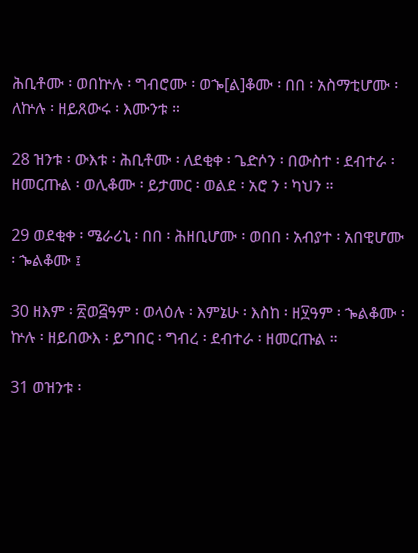ሕቢቶሙ ፡ ወበኵሉ ፡ ግብሮሙ ፡ ወኈ[ል]ቆሙ ፡ በበ ፡ አስማቲሆሙ ፡ ለኵሉ ፡ ዘይጸውሩ ፡ እሙንቱ ።

28 ዝንቱ ፡ ውእቱ ፡ ሕቢቶሙ ፡ ለደቂቀ ፡ ጌድሶን ፡ በውስተ ፡ ደብተራ ፡ ዘመርጡል ፡ ወሊቆሙ ፡ ይታመር ፡ ወልደ ፡ አሮ ን ፡ ካህን ።

29 ወደቂቀ ፡ ሜራሪኒ ፡ በበ ፡ ሕዘቢሆሙ ፡ ወበበ ፡ አብያተ ፡ አበዊሆሙ ፡ ኈልቆሙ ፤

30 ዘእም ፡ ፳ወ፭ዓም ፡ ወላዕሉ ፡ እምኔሁ ፡ እስከ ፡ ዘ፶ዓም ፡ ኈልቆሙ ፡ ኵሉ ፡ ዘይበውእ ፡ ይግበር ፡ ግብረ ፡ ደብተራ ፡ ዘመርጡል ።

31 ወዝንቱ ፡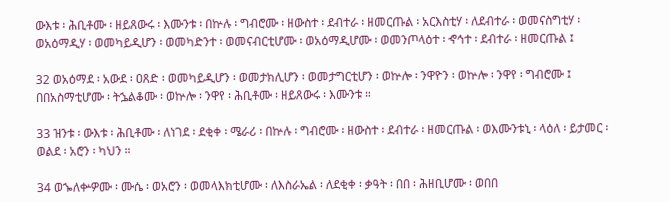ውእቱ ፡ ሕቢቶሙ ፡ ዘይጸውሩ ፡ እሙንቱ ፡ በኵሉ ፡ ግብሮሙ ፡ ዘውስተ ፡ ደብተራ ፡ ዘመርጡል ፡ አርእስቲሃ ፡ ለደብተራ ፡ ወመናስግቲሃ ፡ ወአዕማዲሃ ፡ ወመካይዲሆን ፡ ወመካድንተ ፡ ወመናብርቲሆሙ ፡ ወአዕማዲሆሙ ፡ ወመንጦላዕተ ፡ ኆኅተ ፡ ደብተራ ፡ ዘመርጡል ፤

32 ወአዕማደ ፡ አውደ ፡ ዐጸድ ፡ ወመካይዲሆን ፡ ወመታክሊሆን ፡ ወመታግርቲሆን ፡ ወኵሎ ፡ ንዋዮን ፡ ወኵሎ ፡ ንዋየ ፡ ግብሮሙ ፤ በበአስማቲሆሙ ፡ ትኌልቆሙ ፡ ወኵሎ ፡ ንዋየ ፡ ሕቢቶሙ ፡ ዘይጸውሩ ፡ እሙንቱ ።

33 ዝንቱ ፡ ውእቱ ፡ ሕቢቶሙ ፡ ለነገደ ፡ ደቂቀ ፡ ሜራሪ ፡ በኵሉ ፡ ግብሮሙ ፡ ዘውስተ ፡ ደብተራ ፡ ዘመርጡል ፡ ወእሙንቱኒ ፡ ላዕለ ፡ ይታመር ፡ ወልደ ፡ አሮን ፡ ካህን ።

34 ወኈለቍዎሙ ፡ ሙሴ ፡ ወአሮን ፡ ወመላእክቲሆሙ ፡ ለእስራኤል ፡ ለደቂቀ ፡ ቃዓት ፡ በበ ፡ ሕዘቢሆሙ ፡ ወበበ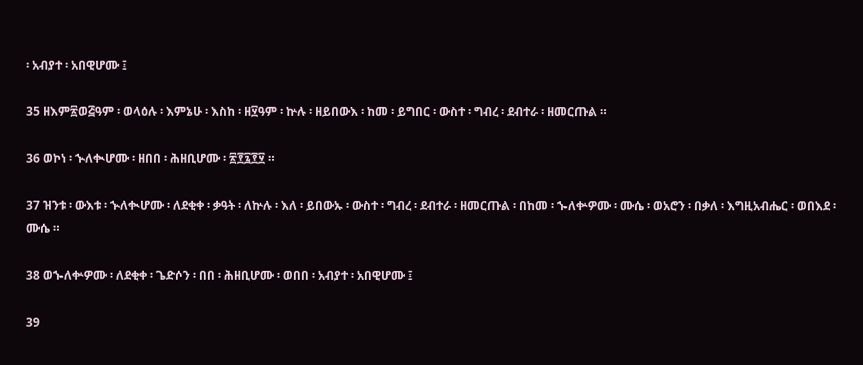፡ አብያተ ፡ አበዊሆሙ ፤

35 ዘእም፳ወ፭ዓም ፡ ወላዕሉ ፡ እምኔሁ ፡ እስከ ፡ ዘ፶ዓም ፡ ኵሉ ፡ ዘይበውእ ፡ ከመ ፡ ይግበር ፡ ውስተ ፡ ግብረ ፡ ደብተራ ፡ ዘመርጡል ።

36 ወኮነ ፡ ኍለቊሆሙ ፡ ዘበበ ፡ ሕዘቢሆሙ ፡ ፳፻፯፻፶ ።

37 ዝንቱ ፡ ውእቱ ፡ ኍለቊሆሙ ፡ ለደቂቀ ፡ ቃዓት ፡ ለኵሉ ፡ እለ ፡ ይበውኡ ፡ ውስተ ፡ ግብረ ፡ ደብተራ ፡ ዘመርጡል ፡ በከመ ፡ ኈለቍዎሙ ፡ ሙሴ ፡ ወአሮን ፡ በቃለ ፡ እግዚአብሔር ፡ ወበእደ ፡ ሙሴ ።

38 ወኈለቍዎሙ ፡ ለደቂቀ ፡ ጌድሶን ፡ በበ ፡ ሕዘቢሆሙ ፡ ወበበ ፡ አብያተ ፡ አበዊሆሙ ፤

39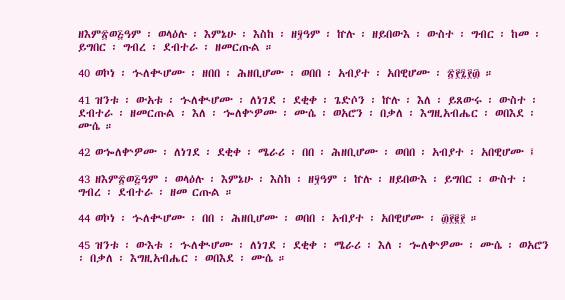ዘእም፳ወ፭ዓም ፡ ወላዕሉ ፡ እምኔሁ ፡ እስከ ፡ ዘ፶ዓም ፡ ኵሉ ፡ ዘይበውእ ፡ ውስተ ፡ ግብር ፡ ከመ ፡ ይግበር ፡ ግብረ ፡ ደብተራ ፡ ዘመርጡል ።

40 ወኮነ ፡ ኍለቊሆሙ ፡ ዘበበ ፡ ሕዘቢሆሙ ፡ ወበበ ፡ አብያተ ፡ አበዊሆሙ ፡ ፳፻፯፻፴ ።

41 ዝንቱ ፡ ውአቱ ፡ ኍለቊሆሙ ፡ ለነገደ ፡ ደቂቀ ፡ ጌድሶን ፡ ኵሉ ፡ እለ ፡ ይጸውሩ ፡ ውስተ ፡ ደብተራ ፡ ዘመርጡል ፡ እለ ፡ ኈለቍዎሙ ፡ ሙሴ ፡ ወአሮን ፡ በቃለ ፡ እግዚአብሔር ፡ ወበእደ ፡ ሙሴ ።

42 ወኈለቍዎሙ ፡ ለነገደ ፡ ደቂቀ ፡ ሜራሪ ፡ በበ ፡ ሕዘቢሆሙ ፡ ወበበ ፡ አብያተ ፡ አበዊሆሙ ፤

43 ዘእም፳ወ፭ዓም ፡ ወላዕሉ ፡ እምኔሁ ፡ እስከ ፡ ዘ፶ዓም ፡ ኵሉ ፡ ዘይበውእ ፡ ይግበር ፡ ውስተ ፡ ግብረ ፡ ደብተራ ፡ ዘመ ርጡል ።

44 ወኮነ ፡ ኍለቊሆሙ ፡ በበ ፡ ሕዘቢሆሙ ፡ ወበበ ፡ አብያተ ፡ አበዊሆሙ ፡ ፴፻፪፻ ።

45 ዝንቱ ፡ ውእቱ ፡ ኍለቊሆሙ ፡ ለነገደ ፡ ደቂቀ ፡ ሜራሪ ፡ እለ ፡ ኈለቍዎሙ ፡ ሙሴ ፡ ወአሮን ፡ በቃለ ፡ እግዚአብሔር ፡ ወበእደ ፡ ሙሴ ።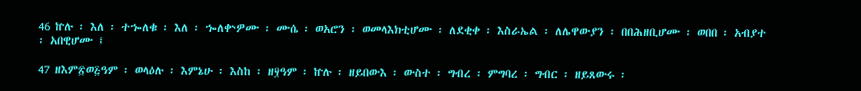46 ኵሉ ፡ እለ ፡ ተኈለቁ ፡ እለ ፡ ኈለቍዎሙ ፡ ሙሴ ፡ ወአሮን ፡ ወመላእክቲሆሙ ፡ ለደቂቀ ፡ እስራኤል ፡ ለሌዋውያን ፡ በበሕዘቢሆሙ ፡ ወበበ ፡ አብያተ ፡ አበዊሆሙ ፤

47 ዘእም፳ወ፭ዓም ፡ ወላዕሉ ፡ እምኔሁ ፡ እስከ ፡ ዘ፶ዓም ፡ ኵሉ ፡ ዘይበውእ ፡ ውስተ ፡ ግብረ ፡ ምግባረ ፡ ግብር ፡ ዘይጸውሩ ፡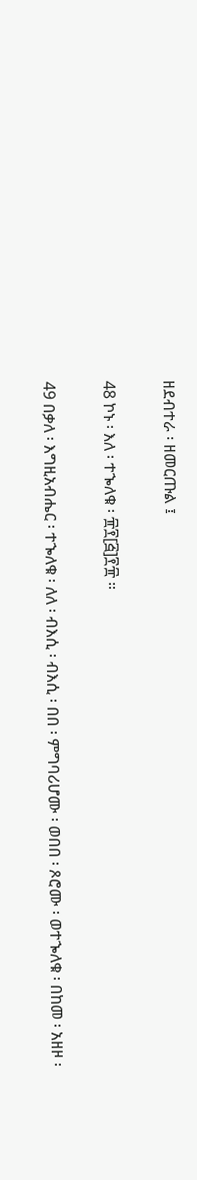ዘደብተራ ፡ ዘመርጡል ፤

48 ኮኑ ፡ እለ ፡ ተኈለቁ ፡ ፹፻[፭]፻፹ ።

49 በቃለ ፡ እግዚአብሔር ፡ ተኈለቁ ፡ ለለ ፡ ብእሲ ፡ ብእሲ ፡ በበ ፡ ምግባሪሆሙ ፡ ወበበ ፡ ጾሮሙ ፡ ወተኈለቁ ፡ በከመ ፡ አዘዞ ፡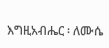እግዚአብሔር ፡ ለሙሴ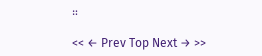።

<< ← Prev Top Next → >>